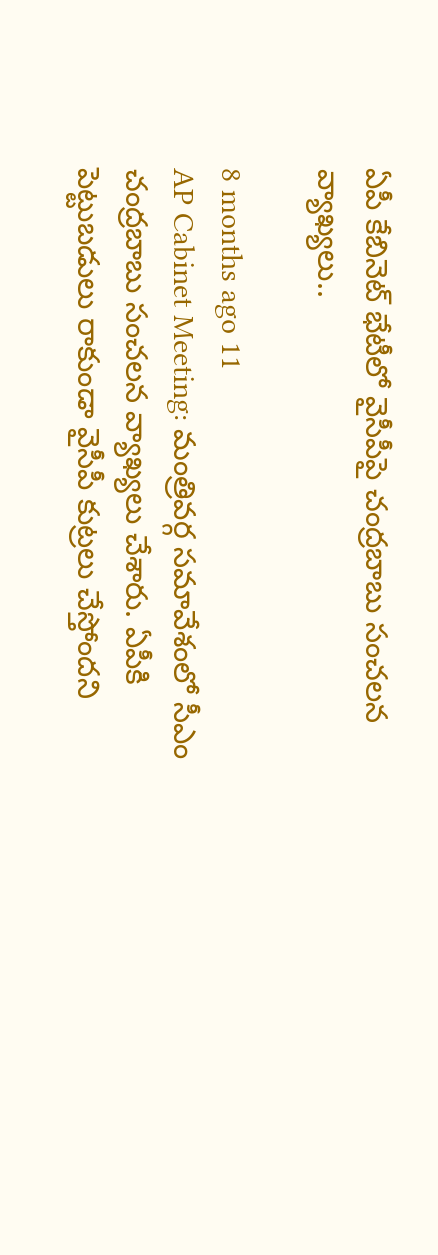ఏపీ కేబినెట్ భేటీలో వైసీపీపై చంద్రబాబు సంచలన వ్యాఖ్యలు..

8 months ago 11
AP Cabinet Meeting: మంత్రివర్గ సమావేశంలో సీఎం చంద్రబాబు సంచలన వ్యాఖ్యలు చేశారు. ఏపీకి పెట్టుబడులు రాకుండా వైసీపీ కుట్రలు చేస్తోందని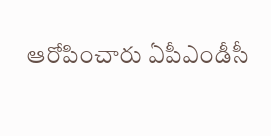ఆరోపించారు ఏపీఎండీసీ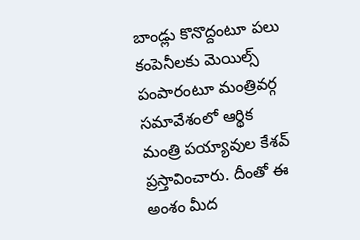బాండ్లు కొనొద్దంటూ పలు కంపెనీలకు మెయిల్స్ పంపారంటూ మంత్రివర్గ సమావేశంలో ఆర్థిక మంత్రి పయ్యావుల కేశవ్ ప్రస్తావించారు. దీంతో ఈ అంశం మీద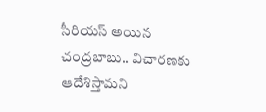సీరియస్ అయిన చంద్రబాబు.. విచారణకు ఆదేశిస్తామని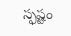స్ఫష్టం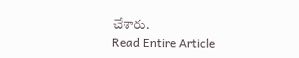చేశారు.
Read Entire Article